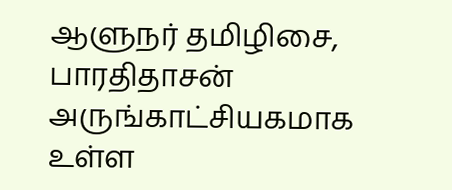ஆளுநர் தமிழிசை, பாரதிதாசன் அருங்காட்சியகமாக உள்ள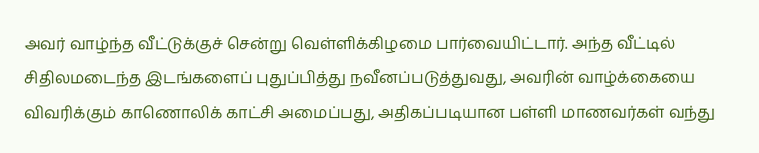அவர் வாழ்ந்த வீட்டுக்குச் சென்று வெள்ளிக்கிழமை பார்வையிட்டார். அந்த வீட்டில் சிதிலமடைந்த இடங்களைப் புதுப்பித்து நவீனப்படுத்துவது, அவரின் வாழ்க்கையை விவரிக்கும் காணொலிக் காட்சி அமைப்பது, அதிகப்படியான பள்ளி மாணவர்கள் வந்து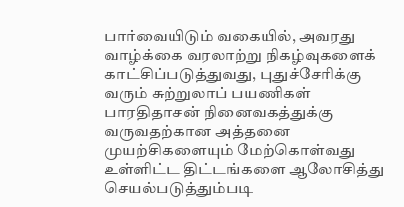பார்வையிடும் வகையில், அவரது வாழ்க்கை வரலாற்று நிகழ்வுகளைக் காட்சிப்படுத்துவது, புதுச்சேரிக்கு வரும் சுற்றுலாப் பயணிகள் பாரதிதாசன் நினைவகத்துக்கு வருவதற்கான அத்தனை முயற்சிகளையும் மேற்கொள்வது உள்ளிட்ட திட்டங்களை ஆலோசித்து செயல்படுத்தும்படி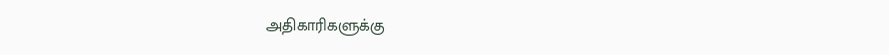அதிகாரிகளுக்கு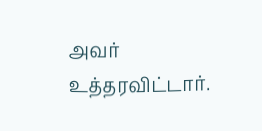அவர் உத்தரவிட்டார்.